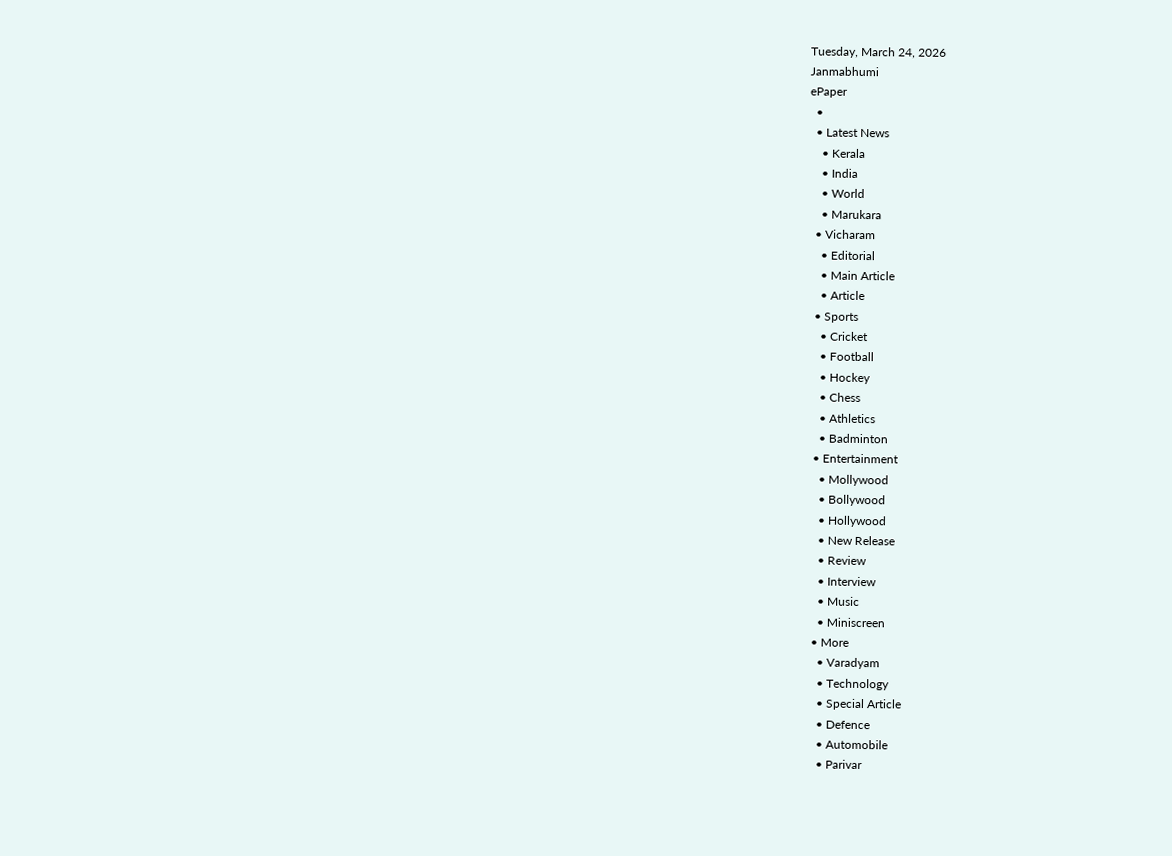Tuesday, March 24, 2026
Janmabhumi
ePaper
  •
  • Latest News
    • Kerala
    • India
    • World
    • Marukara
  • Vicharam
    • Editorial
    • Main Article
    • Article
  • Sports
    • Cricket
    • Football
    • Hockey
    • Chess
    • Athletics
    • Badminton
  • Entertainment
    • Mollywood
    • Bollywood
    • Hollywood
    • New Release
    • Review
    • Interview
    • Music
    • Miniscreen
  • More
    • Varadyam
    • Technology
    • Special Article
    • Defence
    • Automobile
    • Parivar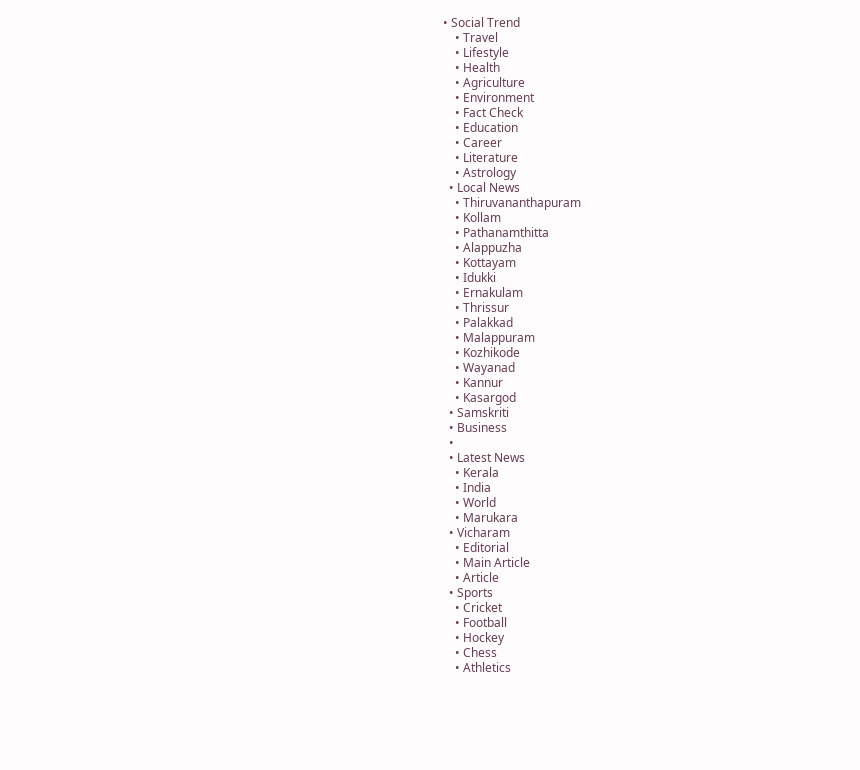• Social Trend
    • Travel
    • Lifestyle
    • Health
    • Agriculture
    • Environment
    • Fact Check
    • Education
    • Career
    • Literature
    • Astrology
  • Local News
    • Thiruvananthapuram
    • Kollam
    • Pathanamthitta
    • Alappuzha
    • Kottayam
    • Idukki
    • Ernakulam
    • Thrissur
    • Palakkad
    • Malappuram
    • Kozhikode
    • Wayanad
    • Kannur
    • Kasargod
  • Samskriti
  • Business
  •
  • Latest News
    • Kerala
    • India
    • World
    • Marukara
  • Vicharam
    • Editorial
    • Main Article
    • Article
  • Sports
    • Cricket
    • Football
    • Hockey
    • Chess
    • Athletics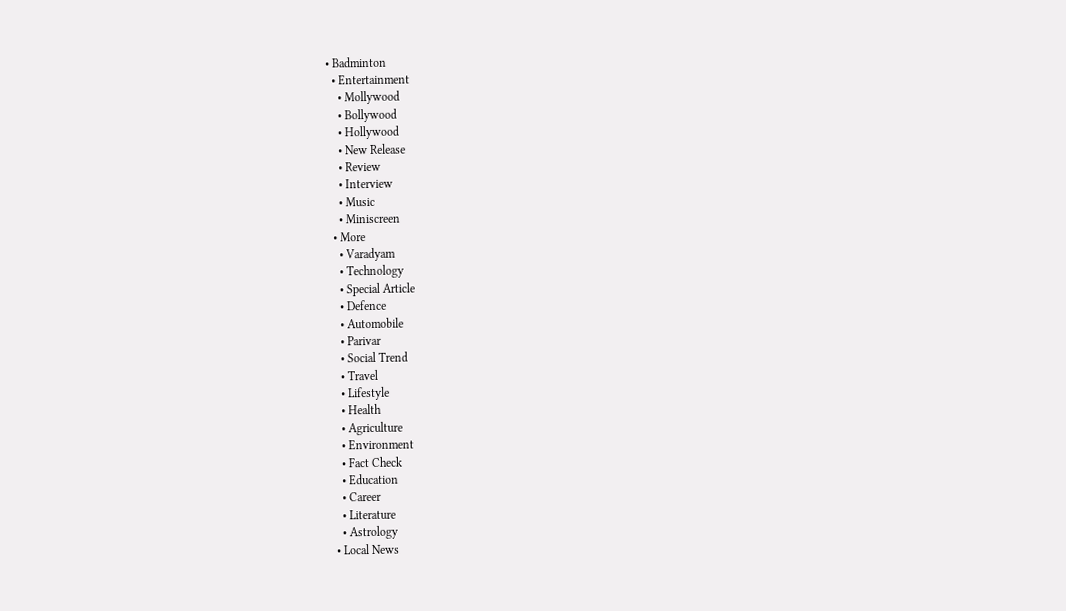• Badminton
  • Entertainment
    • Mollywood
    • Bollywood
    • Hollywood
    • New Release
    • Review
    • Interview
    • Music
    • Miniscreen
  • More
    • Varadyam
    • Technology
    • Special Article
    • Defence
    • Automobile
    • Parivar
    • Social Trend
    • Travel
    • Lifestyle
    • Health
    • Agriculture
    • Environment
    • Fact Check
    • Education
    • Career
    • Literature
    • Astrology
  • Local News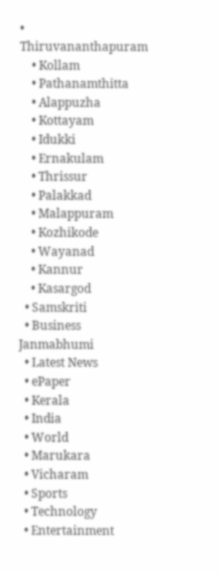• Thiruvananthapuram
    • Kollam
    • Pathanamthitta
    • Alappuzha
    • Kottayam
    • Idukki
    • Ernakulam
    • Thrissur
    • Palakkad
    • Malappuram
    • Kozhikode
    • Wayanad
    • Kannur
    • Kasargod
  • Samskriti
  • Business
Janmabhumi
  • Latest News
  • ePaper
  • Kerala
  • India
  • World
  • Marukara
  • Vicharam
  • Sports
  • Technology
  • Entertainment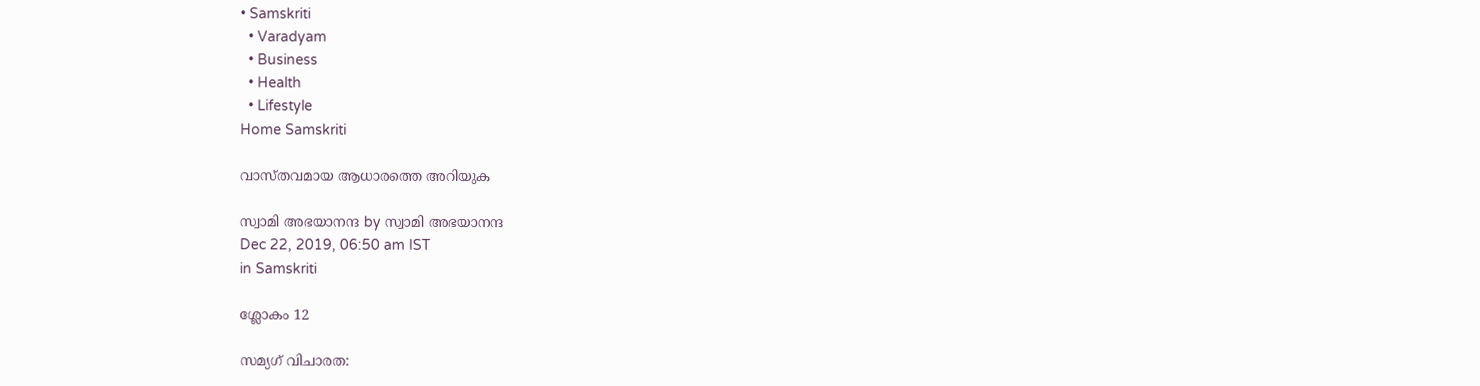• Samskriti
  • Varadyam
  • Business
  • Health
  • Lifestyle
Home Samskriti

വാസ്തവമായ ആധാരത്തെ അറിയുക

സ്വാമി അഭയാനന്ദ by സ്വാമി അഭയാനന്ദ
Dec 22, 2019, 06:50 am IST
in Samskriti

ശ്ലോകം 12

സമ്യഗ് വിചാരത: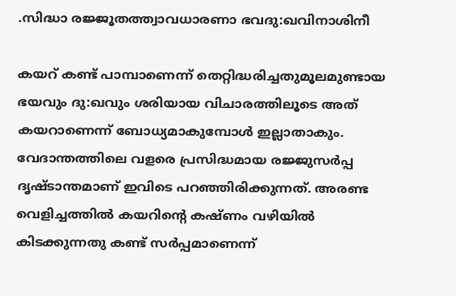.സിദ്ധാ രജ്ജൂതത്ത്വാവധാരണാ ഭവദു:ഖവിനാശിനീ

കയറ് കണ്ട് പാമ്പാണെന്ന് തെറ്റിദ്ധരിച്ചതുമൂലമുണ്ടായ ഭയവും ദു:ഖവും ശരിയായ വിചാരത്തിലൂടെ അത് കയറാണെന്ന് ബോധ്യമാകുമ്പോള്‍ ഇല്ലാതാകും. വേദാന്തത്തിലെ വളരെ പ്രസിദ്ധമായ രജ്ജുസര്‍പ്പ ദൃഷ്ടാന്തമാണ് ഇവിടെ പറഞ്ഞിരിക്കുന്നത്. അരണ്ട വെളിച്ചത്തില്‍ കയറിന്റെ കഷ്ണം വഴിയില്‍ കിടക്കുന്നതു കണ്ട് സര്‍പ്പമാണെന്ന്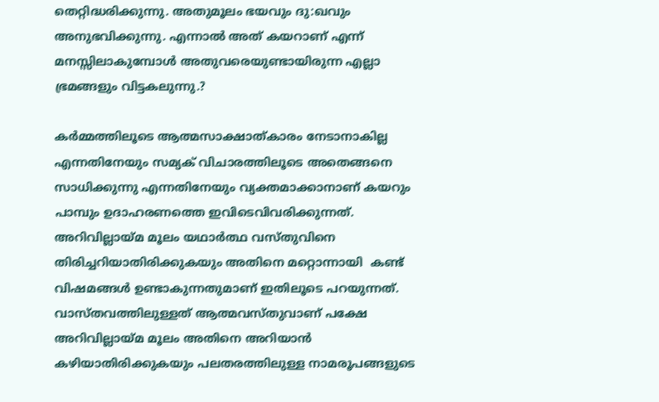തെറ്റിദ്ധരിക്കുന്നു. അതുമൂലം ഭയവും ദു:ഖവും അനുഭവിക്കുന്നു. എന്നാല്‍ അത് കയറാണ് എന്ന് മനസ്സിലാകുമ്പോള്‍ അതുവരെയുണ്ടായിരുന്ന എല്ലാ ഭ്രമങ്ങളും വിട്ടകലുന്നു.?

കര്‍മ്മത്തിലൂടെ ആത്മസാക്ഷാത്കാരം നേടാനാകില്ല എന്നതിനേയും സമ്യക് വിചാരത്തിലൂടെ അതെങ്ങനെ സാധിക്കുന്നു എന്നതിനേയും വ്യക്തമാക്കാനാണ് കയറും പാമ്പും ഉദാഹരണത്തെ ഇവിടെവിവരിക്കുന്നത്. അറിവില്ലായ്‌മ മൂലം യഥാര്‍ത്ഥ വസ്തുവിനെ തിരിച്ചറിയാതിരിക്കുകയും അതിനെ മറ്റൊന്നായി  കണ്ട് വിഷമങ്ങള്‍ ഉണ്ടാകുന്നതുമാണ് ഇതിലൂടെ പറയുന്നത്. വാസ്തവത്തിലുള്ളത് ആത്മവസ്തുവാണ് പക്ഷേ അറിവില്ലായ്‌മ മൂലം അതിനെ അറിയാന്‍ കഴിയാതിരിക്കുകയും പലതരത്തിലുള്ള നാമരൂപങ്ങളുടെ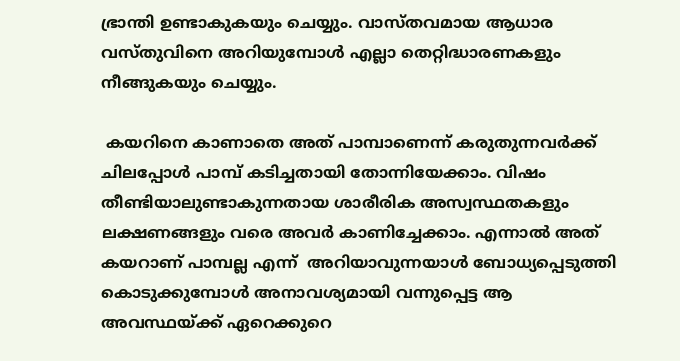ഭ്രാന്തി ഉണ്ടാകുകയും ചെയ്യും. വാസ്തവമായ ആധാര വസ്തുവിനെ അറിയുമ്പോള്‍ എല്ലാ തെറ്റിദ്ധാരണകളും നീങ്ങുകയും ചെയ്യും.

 കയറിനെ കാണാതെ അത് പാമ്പാണെന്ന് കരുതുന്നവര്‍ക്ക് ചിലപ്പോള്‍ പാമ്പ് കടിച്ചതായി തോന്നിയേക്കാം. വിഷം തീണ്ടിയാലുണ്ടാകുന്നതായ ശാരീരിക അസ്വസ്ഥതകളും ലക്ഷണങ്ങളും വരെ അവര്‍ കാണിച്ചേക്കാം. എന്നാല്‍ അത് കയറാണ് പാമ്പല്ല എന്ന്  അറിയാവുന്നയാള്‍ ബോധ്യപ്പെടുത്തി കൊടുക്കുമ്പോള്‍ അനാവശ്യമായി വന്നുപ്പെട്ട ആ അവസ്ഥയ്‌ക്ക് ഏറെക്കുറെ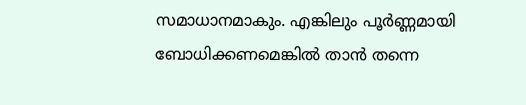സമാധാനമാകും. എങ്കിലും പൂര്‍ണ്ണമായി ബോധിക്കണമെങ്കില്‍ താന്‍ തന്നെ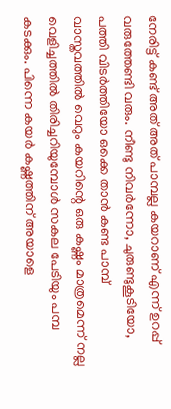നേരിട്ട് കണ്ട് അത് അത് പാമ്പല്ല കയറാണ് എന്ന് ഉറപ്പ് വരുത്തേണ്ടി വരും. നീണ്ടു നിവര്‍ന്നോ, ചുരുണ്ടുകൂടിയോ, പത്തി വിടര്‍ത്തിയോ ഒക്കെ താന്‍ കണ്ട പാമ്പ് വാസ്തവത്തില്‍ വെറും കയറിന്റെ ഒരു കഷ്ണം മാത്രമെന്ന് നല്ല വെളിച്ചത്തില്‍ തിരിച്ചറിയുമ്പോള്‍ സകല പേടിയും പമ്പ കടക്കും. പിന്നെ കയര്‍ കഷ്ണത്തിന് അയാളെ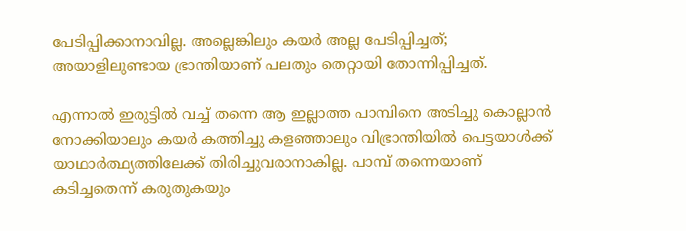പേടിപ്പിക്കാനാവില്ല. അല്ലെങ്കിലും കയര്‍ അല്ല പേടിപ്പിച്ചത്; അയാളിലുണ്ടായ ഭ്രാന്തിയാണ് പലതും തെറ്റായി തോന്നിപ്പിച്ചത്.

എന്നാല്‍ ഇരുട്ടില്‍ വച്ച് തന്നെ ആ ഇല്ലാത്ത പാമ്പിനെ അടിച്ചു കൊല്ലാന്‍ നോക്കിയാലും കയര്‍ കത്തിച്ചു കളഞ്ഞാലും വിഭ്രാന്തിയില്‍ പെട്ടയാള്‍ക്ക് യാഥാര്‍ത്ഥ്യത്തിലേക്ക് തിരിച്ചുവരാനാകില്ല. പാമ്പ് തന്നെയാണ് കടിച്ചതെന്ന് കരുതുകയും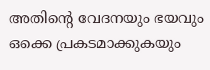അതിന്റെ വേദനയും ഭയവും ഒക്കെ പ്രകടമാക്കുകയും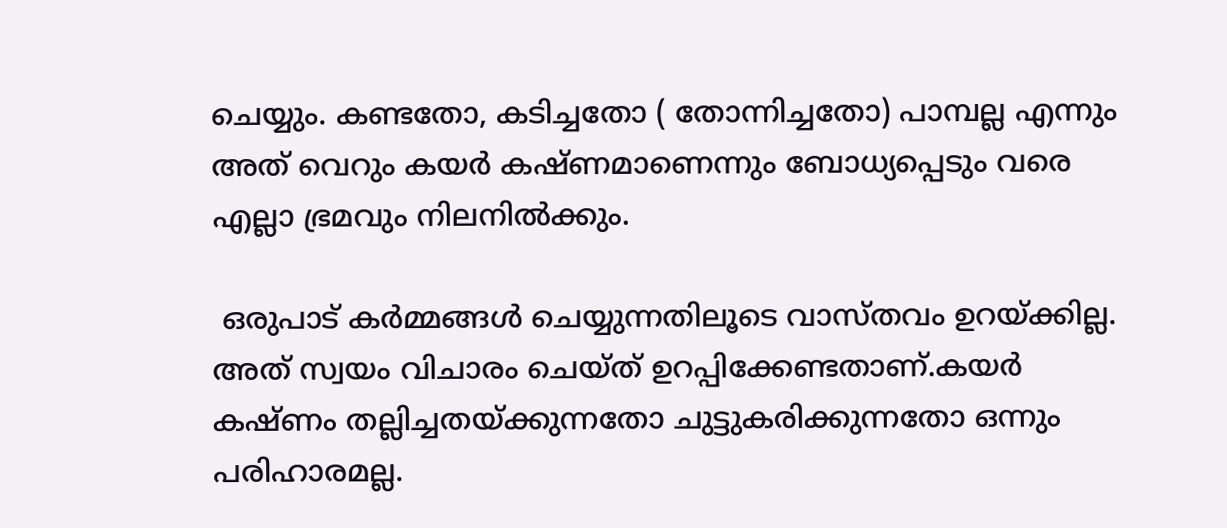ചെയ്യും. കണ്ടതോ, കടിച്ചതോ ( തോന്നിച്ചതോ) പാമ്പല്ല എന്നും അത് വെറും കയര്‍ കഷ്ണമാണെന്നും ബോധ്യപ്പെടും വരെ എല്ലാ ഭ്രമവും നിലനില്‍ക്കും.

 ഒരുപാട് കര്‍മ്മങ്ങള്‍ ചെയ്യുന്നതിലൂടെ വാസ്തവം ഉറയ്‌ക്കില്ല. അത് സ്വയം വിചാരം ചെയ്ത് ഉറപ്പിക്കേണ്ടതാണ്.കയര്‍ കഷ്ണം തല്ലിച്ചതയ്‌ക്കുന്നതോ ചുട്ടുകരിക്കുന്നതോ ഒന്നും പരിഹാരമല്ല.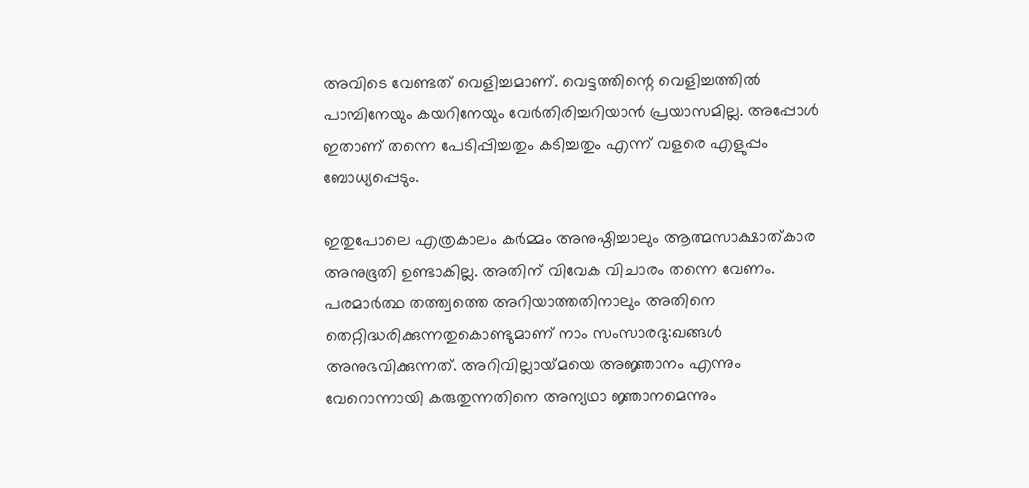അവിടെ വേണ്ടത് വെളിച്ചമാണ്. വെട്ടത്തിന്റെ വെളിച്ചത്തില്‍ പാമ്പിനേയും കയറിനേയും വേര്‍തിരിച്ചറിയാന്‍ പ്രയാസമില്ല. അപ്പോള്‍ ഇതാണ് തന്നെ പേടിപ്പിച്ചതും കടിച്ചതും എന്ന് വളരെ എളുപ്പം ബോധ്യപ്പെടും.

ഇതുപോലെ എത്രകാലം കര്‍മ്മം അനുഷ്ഠിച്ചാലും ആത്മസാക്ഷാത്കാര അനുഭൂതി ഉണ്ടാകില്ല. അതിന് വിവേക വിചാരം തന്നെ വേണം. പരമാര്‍ത്ഥ തത്ത്വത്തെ അറിയാത്തതിനാലും അതിനെ തെറ്റിദ്ധരിക്കുന്നതുകൊണ്ടുമാണ് നാം സംസാരദു:ഖങ്ങള്‍ അനുഭവിക്കുന്നത്. അറിവില്ലായ്‌മയെ അജ്ഞാനം എന്നും വേറൊന്നായി കരുതുന്നതിനെ അന്യഥാ ജ്ഞാനമെന്നും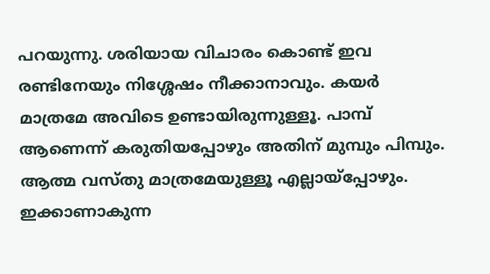പറയുന്നു. ശരിയായ വിചാരം കൊണ്ട് ഇവ രണ്ടിനേയും നിശ്ശേഷം നീക്കാനാവും. കയര്‍ മാത്രമേ അവിടെ ഉണ്ടായിരുന്നുള്ളൂ. പാമ്പ് ആണെന്ന് കരുതിയപ്പോഴും അതിന് മുമ്പും പിമ്പും. ആത്മ വസ്തു മാത്രമേയുള്ളൂ എല്ലായ്‌പ്പോഴും. ഇക്കാണാകുന്ന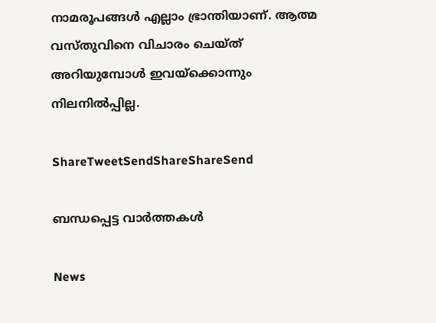നാമരൂപങ്ങള്‍ എല്ലാം ഭ്രാന്തിയാണ്. ആത്മ വസ്തുവിനെ വിചാരം ചെയ്ത് അറിയുമ്പോള്‍ ഇവയ്‌ക്കൊന്നും നിലനില്‍പ്പില്ല.

ShareTweetSendShareShareSend

ബന്ധപ്പെട്ട വാര്‍ത്തകള്‍

News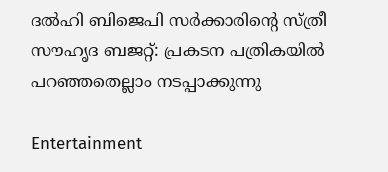ദൽഹി ബിജെപി സർക്കാരിന്റെ സ്ത്രീ സൗഹൃദ ബജറ്റ്: പ്രകടന പത്രികയിൽ പറഞ്ഞതെല്ലാം നടപ്പാക്കുന്നു

Entertainment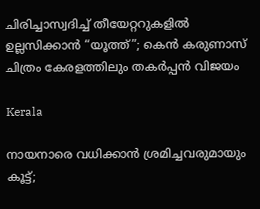ചിരിച്ചാസ്വദിച്ച് തീയേറ്ററുകളിൽ ഉല്ലസിക്കാൻ “യൂത്ത്”; കെൻ കരുണാസ് ചിത്രം കേരളത്തിലും തകർപ്പൻ വിജയം

Kerala

നായനാരെ വധിക്കാന്‍ ശ്രമിച്ചവരുമായും കൂട്ട്;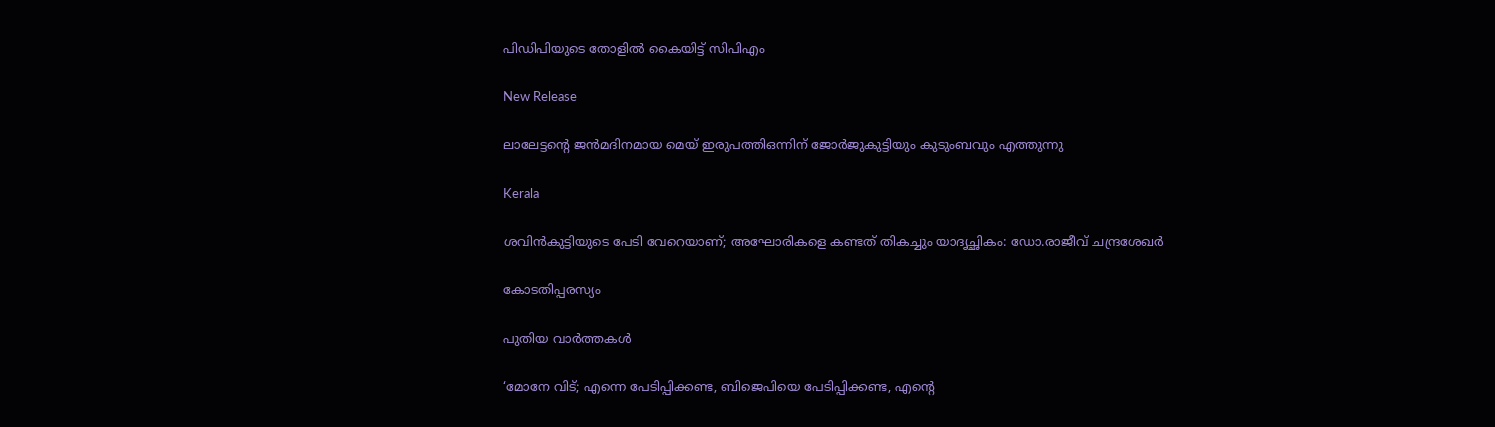പിഡിപിയുടെ തോളില്‍ കൈയിട്ട് സിപിഎം

New Release

ലാലേട്ടന്റെ ജൻമദിനമായ മെയ് ഇരുപത്തിഒന്നിന് ജോർജുകുട്ടിയും കുടുംബവും എത്തുന്നു

Kerala

ശവിൻകുട്ടിയുടെ പേടി വേറെയാണ്; അഘോരികളെ കണ്ടത് തികച്ചും യാദൃച്ഛികം: ഡോ.രാജീവ് ചന്ദ്രശേഖർ

കോടതിപ്പരസ്യം

പുതിയ വാര്‍ത്തകള്‍

‘മോനേ വിട്; എന്നെ പേടിപ്പിക്കണ്ട, ബിജെപിയെ പേടിപ്പിക്കണ്ട, എന്റെ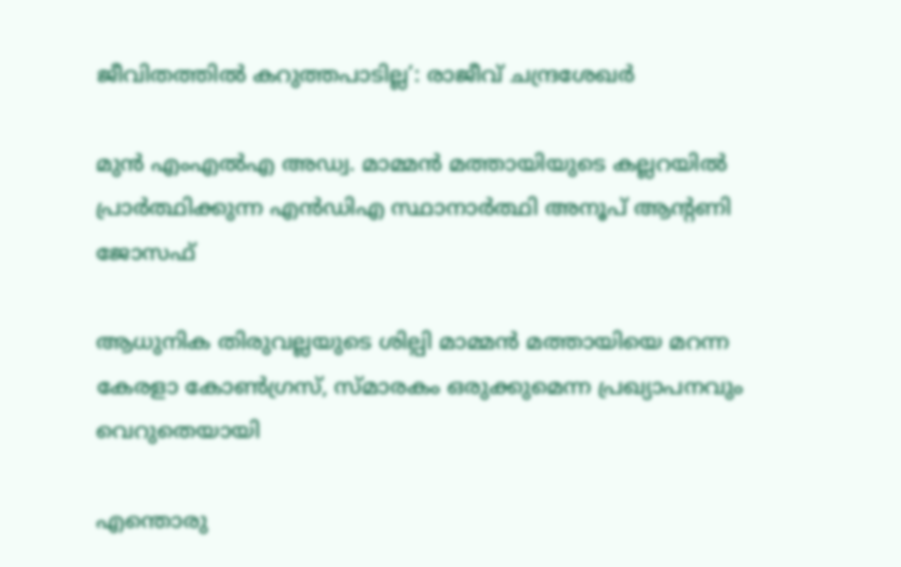ജീവിതത്തിൽ കറുത്തപാടില്ല’: രാജീവ് ചന്ദ്രശേഖർ

മുന്‍ എംഎല്‍എ അഡ്വ. മാമ്മന്‍ മത്തായിയുടെ കല്ലറയില്‍ പ്രാര്‍ത്ഥിക്കുന്ന എന്‍ഡിഎ സ്ഥാനാര്‍ത്ഥി അനൂപ് ആന്റണി ജോസഫ്

ആധുനിക തിരുവല്ലയുടെ ശില്പി മാമ്മന്‍ മത്തായിയെ മറന്ന കേരളാ കോണ്‍ഗ്രസ്, സ്മാരകം ഒരുക്കുമെന്ന പ്രഖ്യാപനവും വെറുതെയായി

എന്തൊരു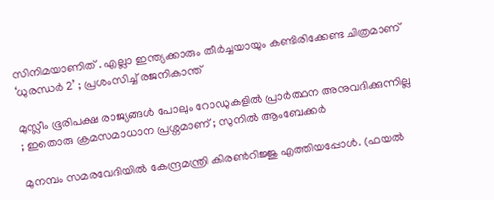സിനിമയാണിത് . എല്ലാ ഇന്ത്യക്കാരും തീർച്ചയായും കണ്ടിരിക്കേണ്ട ചിത്രമാണ് ‘ധുരന്ധർ 2’ ; പ്രശംസിച്ച് രജനികാന്ത്

മുസ്ലീം ഭൂരിപക്ഷ രാജ്യങ്ങൾ പോലും റോഡുകളിൽ പ്രാർത്ഥന അനുവദിക്കുന്നില്ല ; ഇതൊരു ക്രമസമാധാന പ്രശ്നമാണ് ; സുനില്‍ ആംബേക്കര്‍

മുനമ്പം സമരവേദിയില്‍ കേന്ദ്രമന്ത്രി കിരണ്‍റിജ്ജു എത്തിയപ്പോള്‍. (ഫയല്‍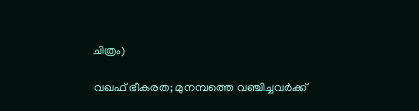ചിത്രം)

വഖഫ് ഭീകരത; മുനമ്പത്തെ വഞ്ചിച്ചവര്‍ക്ക്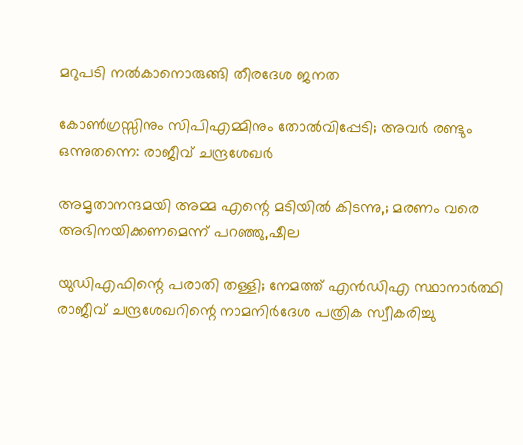മറുപടി നല്‍കാനൊരുങ്ങി തീരദേശ ജനത

കോൺഗ്രസ്സിനും സിപിഎമ്മിനും തോൽവിപ്പേടി; അവർ രണ്ടും ഒന്നുതന്നെ: രാജീവ് ചന്ദ്രശേഖർ

അമൃതാനന്ദമയി അമ്മ എന്റെ മടിയിൽ കിടന്നു,; മരണം വരെ അഭിനയിക്കണമെന്ന് പറഞ്ഞു,ഷീല

യുഡിഎഫിന്റെ പരാതി തള്ളി; നേമത്ത് എൻഡിഎ സ്ഥാനാർത്ഥി രാജീവ് ചന്ദ്രശേഖറിന്റെ നാമനിർദേശ പത്രിക സ്വീകരിച്ചു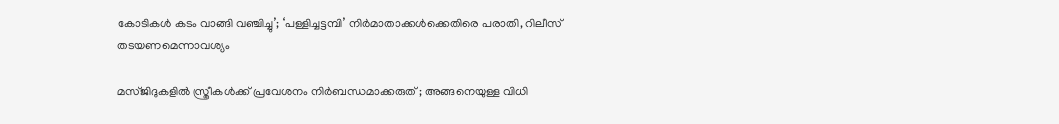കോടികൾ കടം വാങ്ങി വഞ്ചിച്ചു’; ‘പള്ളിച്ചട്ടമ്പി’ നിർമാതാക്കൾക്കെതിരെ പരാതി, റിലീസ് ത‌ടയണമെന്നാവശ്യം

മസ്ജിദുകളിൽ സ്ത്രീകൾക്ക് പ്രവേശനം നിർബന്ധമാക്കരുത് ; അങ്ങനെയുള്ള വിധി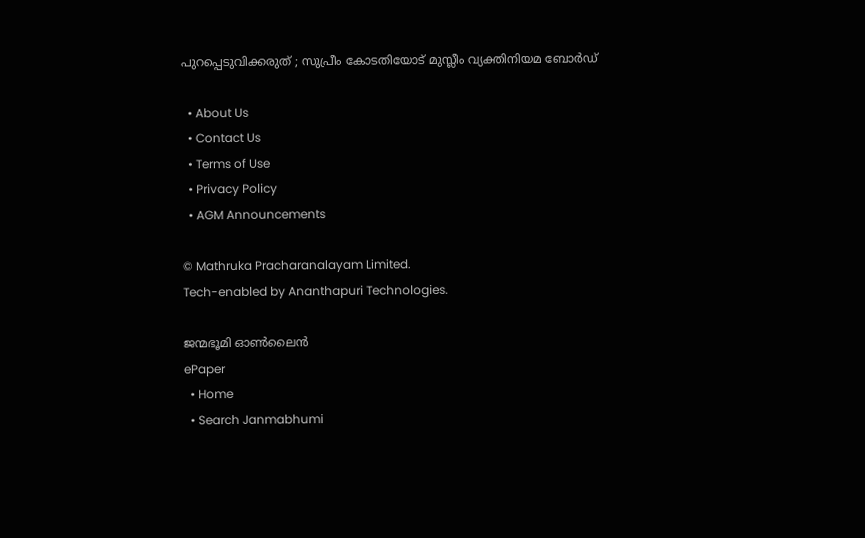പുറപ്പെടുവിക്കരുത് ; സുപ്രീം കോടതിയോട് മുസ്ലീം വ്യക്തിനിയമ ബോർഡ്

  • About Us
  • Contact Us
  • Terms of Use
  • Privacy Policy
  • AGM Announcements

© Mathruka Pracharanalayam Limited.
Tech-enabled by Ananthapuri Technologies.

ജന്മഭൂമി ഓണ്‍ലൈന്‍
ePaper
  • Home
  • Search Janmabhumi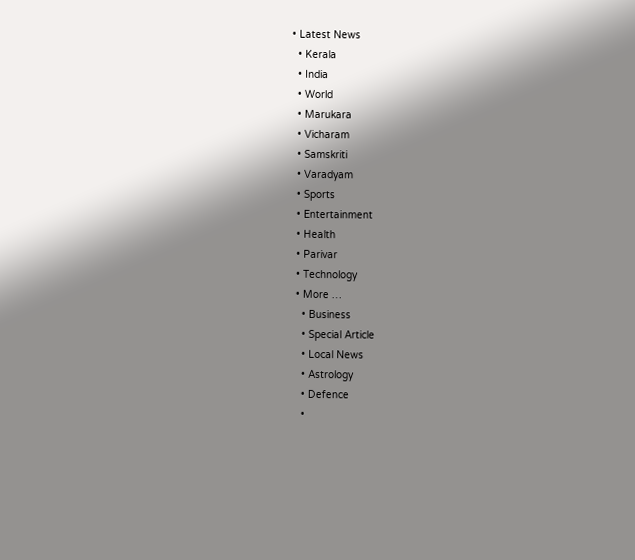• Latest News
  • Kerala
  • India
  • World
  • Marukara
  • Vicharam
  • Samskriti
  • Varadyam
  • Sports
  • Entertainment
  • Health
  • Parivar
  • Technology
  • More …
    • Business
    • Special Article
    • Local News
    • Astrology
    • Defence
    •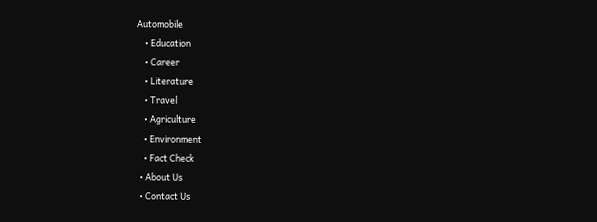Automobile
    • Education
    • Career
    • Literature
    • Travel
    • Agriculture
    • Environment
    • Fact Check
  • About Us
  • Contact Us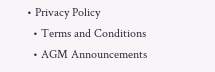• Privacy Policy
  • Terms and Conditions
  • AGM Announcements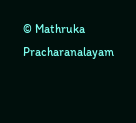© Mathruka Pracharanalayam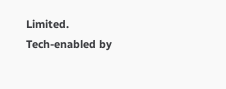Limited.
Tech-enabled by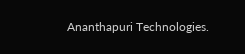Ananthapuri Technologies.